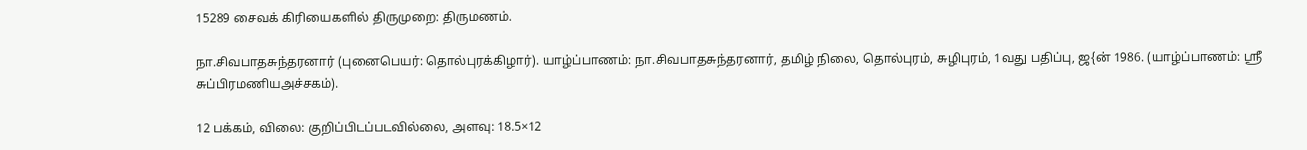15289 சைவக் கிரியைகளில் திருமுறை: திருமணம்.

நா.சிவபாதசுந்தரனார் (புனைபெயர்: தொல்புரக்கிழார்). யாழ்ப்பாணம்: நா.சிவபாதசுந்தரனார், தமிழ் நிலை, தொல்புரம், சுழிபுரம், 1வது பதிப்பு, ஜ{ன் 1986. (யாழ்ப்பாணம்: ஸ்ரீ சுப்பிரமணியஅச்சகம்).

12 பக்கம், விலை: குறிப்பிடப்படவில்லை, அளவு: 18.5×12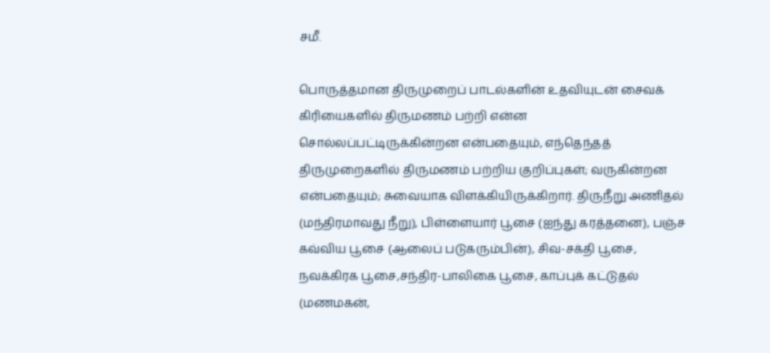சமீ.

பொருத்தமான திருமுறைப் பாடல்களின் உதவியுடன் சைவக் கிரியைகளில் திருமணம் பற்றி என்ன சொல்லப்பட்டிருக்கின்றன என்பதையும், எந்தெந்தத் திருமுறைகளில் திருமணம் பற்றிய குறிப்புகள்; வருகின்றன என்பதையும்; சுவையாக விளக்கியிருக்கிறார். திருநீறு அணிதல் (மந்திரமாவது நீறு), பிள்ளையார் பூசை (ஐந்து கரத்தனை), பஞ்ச கவ்விய பூசை (ஆலைப் படுகரும்பின்), சிவ-சக்தி பூசை, நவக்கிரக பூசை,சந்திர-பாலிகை பூசை, காப்புக் கட்டுதல் (மணமகன்,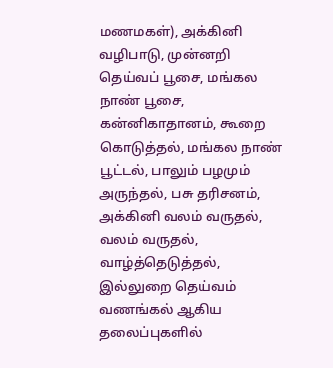மணமகள்), அக்கினி வழிபாடு, முன்னறி தெய்வப் பூசை, மங்கல நாண் பூசை, கன்னிகாதானம், கூறை கொடுத்தல், மங்கல நாண் பூட்டல், பாலும் பழமும் அருந்தல், பசு தரிசனம், அக்கினி வலம் வருதல், வலம் வருதல், வாழ்த்தெடுத்தல், இல்லுறை தெய்வம் வணங்கல் ஆகிய தலைப்புகளில்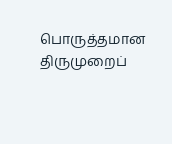பொருத்தமான திருமுறைப்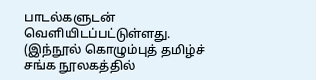பாடல்களுடன் வெளியிடப்பட்டுள்ளது. (இந்நூல் கொழும்புத் தமிழ்ச் சங்க நூலகத்தில்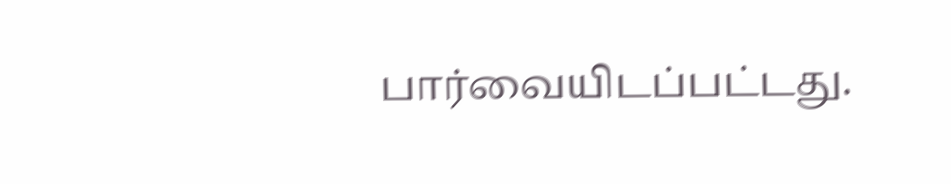பார்வையிடப்பட்டது.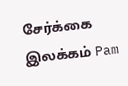சேர்க்கை இலக்கம் Pam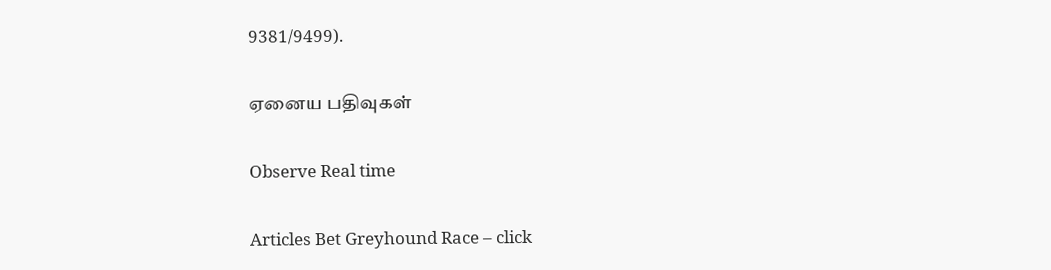9381/9499).

ஏனைய பதிவுகள்

Observe Real time

Articles Bet Greyhound Race – click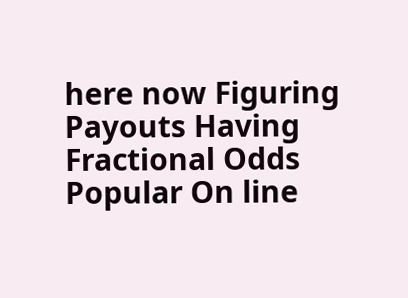here now Figuring Payouts Having Fractional Odds Popular On line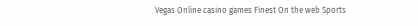Vegas Online casino games Finest On the web Sports